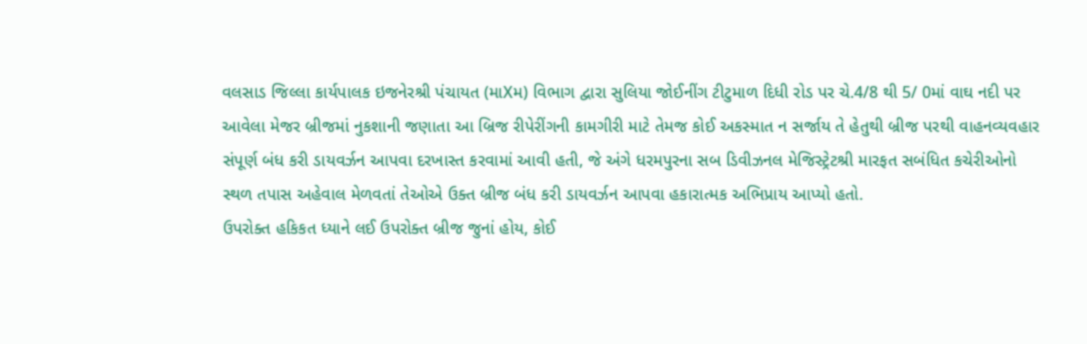વલસાડ જિલ્લા કાર્યપાલક ઇજનેરશ્રી પંચાયત (માXમ) વિભાગ દ્વારા સુલિયા જોઈનીંગ ટીટુમાળ દિધી રોડ પર ચે.4/8 થી 5/ 0માં વાઘ નદી પર આવેલા મેજર બ્રીજમાં નુકશાની જણાતા આ બ્રિજ રીપેરીંગની કામગીરી માટે તેમજ કોઈ અકસ્માત ન સર્જાય તે હેતુથી બ્રીજ પરથી વાહનવ્યવહાર સંપૂર્ણ બંધ કરી ડાયવર્ઝન આપવા દરખાસ્ત કરવામાં આવી હતી, જે અંગે ધરમપુરના સબ ડિવીઝનલ મેજિસ્ટ્રેટશ્રી મારફત સબંધિત કચેરીઓનો સ્થળ તપાસ અહેવાલ મેળવતાં તેઓએ ઉક્ત બ્રીજ બંધ કરી ડાયવર્ઝન આપવા હકારાત્મક અભિપ્રાય આપ્યો હતો.
ઉપરોક્ત હકિકત ધ્યાને લઈ ઉપરોક્ત બ્રીજ જુનાં હોય, કોઈ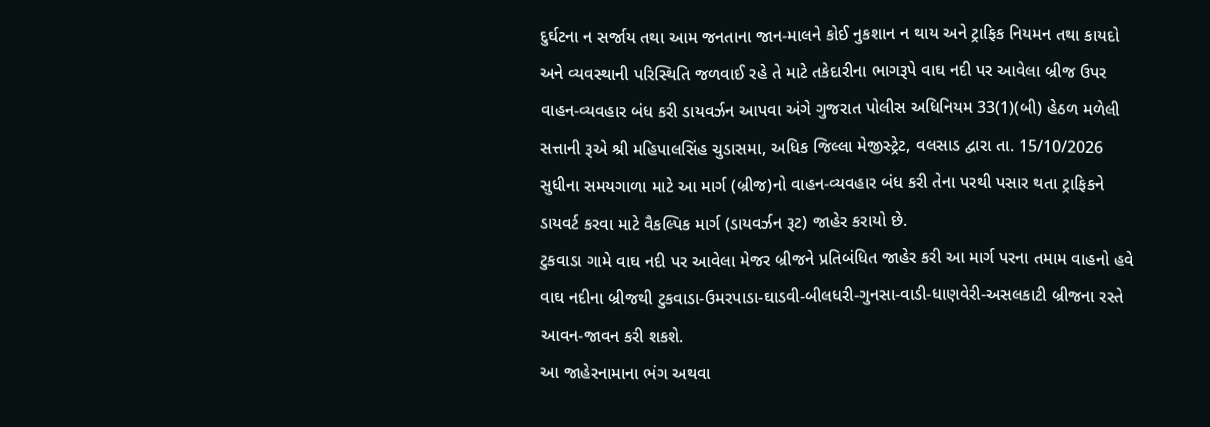દુર્ઘટના ન સર્જાય તથા આમ જનતાના જાન-માલને કોઈ નુકશાન ન થાય અને ટ્રાફિક નિયમન તથા કાયદો અને વ્યવસ્થાની પરિસ્થિતિ જળવાઈ રહે તે માટે તકેદારીના ભાગરૂપે વાઘ નદી પર આવેલા બ્રીજ ઉપર વાહન-વ્યવહાર બંધ કરી ડાયવર્ઝન આપવા અંગે ગુજરાત પોલીસ અધિનિયમ 33(1)(બી) હેઠળ મળેલી સત્તાની રૂએ શ્રી મહિપાલસિંહ ચુડાસમા, અધિક જિલ્લા મેજીસ્ટ્રેટ, વલસાડ દ્વારા તા. 15/10/2026 સુધીના સમયગાળા માટે આ માર્ગ (બ્રીજ)નો વાહન-વ્યવહાર બંધ કરી તેના પરથી પસાર થતા ટ્રાફિકને ડાયવર્ટ કરવા માટે વૈકલ્પિક માર્ગ (ડાયવર્ઝન રૂટ) જાહેર કરાયો છે.
ટુકવાડા ગામે વાઘ નદી પર આવેલા મેજર બ્રીજને પ્રતિબંધિત જાહેર કરી આ માર્ગ પરના તમામ વાહનો હવે વાઘ નદીના બ્રીજથી ટુકવાડા-ઉમરપાડા-ઘાડવી-બીલધરી-ગુનસા-વાડી-ધાણવેરી-અસલકાટી બ્રીજના રસ્તે આવન-જાવન કરી શકશે.
આ જાહેરનામાના ભંગ અથવા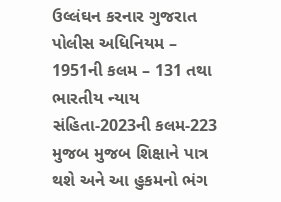ઉલ્લંઘન કરનાર ગુજરાત પોલીસ અધિનિયમ – 1951ની કલમ – 131 તથા ભારતીય ન્યાય સંહિતા-2023ની કલમ-223 મુજબ મુજબ શિક્ષાને પાત્ર થશે અને આ હુકમનો ભંગ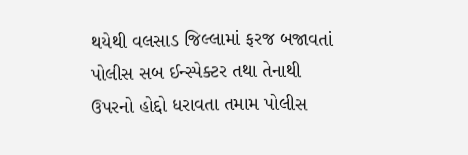થયેથી વલસાડ જિલ્લામાં ફરજ બજાવતાં પોલીસ સબ ઈન્સ્પેક્ટર તથા તેનાથી ઉપરનો હોદ્દો ધરાવતા તમામ પોલીસ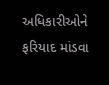અધિકારીઓને ફરિયાદ માંડવા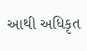આથી અધિકૃત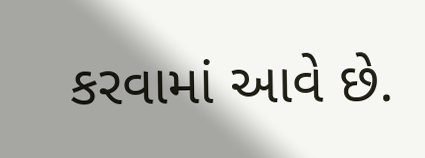કરવામાં આવે છે.